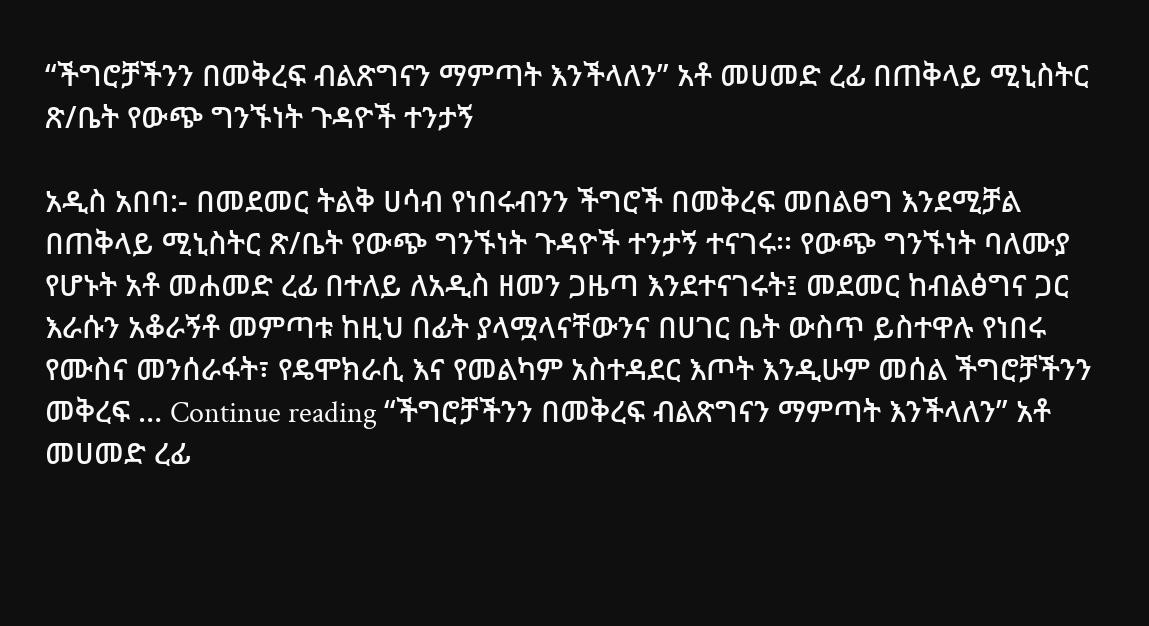“ችግሮቻችንን በመቅረፍ ብልጽግናን ማምጣት እንችላለን” አቶ መሀመድ ረፊ በጠቅላይ ሚኒስትር ጽ/ቤት የውጭ ግንኙነት ጉዳዮች ተንታኝ

አዲስ አበባ:- በመደመር ትልቅ ሀሳብ የነበሩብንን ችግሮች በመቅረፍ መበልፀግ እንደሚቻል በጠቅላይ ሚኒስትር ጽ/ቤት የውጭ ግንኙነት ጉዳዮች ተንታኝ ተናገሩ፡፡ የውጭ ግንኙነት ባለሙያ የሆኑት አቶ መሐመድ ረፊ በተለይ ለአዲስ ዘመን ጋዜጣ እንደተናገሩት፤ መደመር ከብልፅግና ጋር እራሱን አቆራኝቶ መምጣቱ ከዚህ በፊት ያላሟላናቸውንና በሀገር ቤት ውስጥ ይስተዋሉ የነበሩ የሙስና መንሰራፋት፣ የዴሞክራሲ እና የመልካም አስተዳደር እጦት እንዲሁም መሰል ችግሮቻችንን መቅረፍ … Continue reading “ችግሮቻችንን በመቅረፍ ብልጽግናን ማምጣት እንችላለን” አቶ መሀመድ ረፊ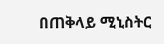በጠቅላይ ሚኒስትር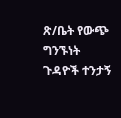ጽ/ቤት የውጭ ግንኙነት ጉዳዮች ተንታኝ